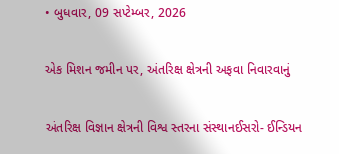• બુધવાર, 09 સપ્ટેમ્બર, 2026

એક મિશન જમીન પર, અંતરિક્ષ ક્ષેત્રની અફવા નિવારવાનું

અંતરિક્ષ વિજ્ઞાન ક્ષેત્રની વિશ્વ સ્તરના સંસ્થાનઈસરો- ઈન્ડિયન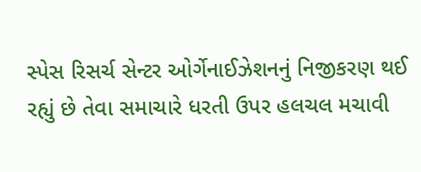સ્પેસ રિસર્ચ સેન્ટર ઓર્ગેનાઈઝેશનનું નિજીકરણ થઈ રહ્યું છે તેવા સમાચારે ધરતી ઉપર હલચલ મચાવી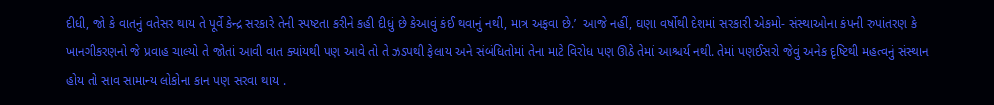દીધી, જો કે વાતનું વતેસર થાય તે પૂર્વે કેન્દ્ર સરકારે તેની સ્પષ્ટતા કરીને કહી દીધું છે કેઆવું કંઈ થવાનું નથી, માત્ર અફવા છે.’  આજે નહીં, ઘણા વર્ષોથી દેશમાં સરકારી એકમો- સંસ્થાઓના કંપની રુપાંતરણ કે ખાનગીકરણનો જે પ્રવાહ ચાલ્યો તે જોતાં આવી વાત ક્યાંયથી પણ આવે તો તે ઝડપથી ફેલાય અને સંબંધિતોમાં તેના માટે વિરોધ પણ ઊઠે તેમાં આશ્ચર્ય નથી. તેમાં પણઈસરો જેવું અનેક દૃષ્ટિથી મહત્વનું સંસ્થાન હોય તો સાવ સામાન્ય લોકોના કાન પણ સરવા થાય .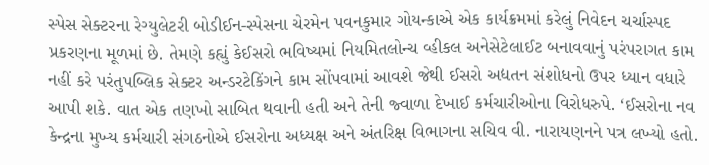સ્પેસ સેક્ટરના રેગ્યુલેટરી બોડીઈન-સ્પેસના ચેરમેન પવનકુમાર ગોયન્કાએ એક કાર્યક્રમમાં કરેલું નિવેદન ચર્ચાસ્પદ પ્રકરણના મૂળમાં છે. તેમણે કહ્યું કેઈસરો ભવિષ્યમાં નિયમિતલોન્ચ વ્હીકલ અનેસેટેલાઈટ બનાવવાનું પરંપરાગત કામ નહીં કરે પરંતુપબ્લિક સેક્ટર અન્ડરટેકિંગને કામ સોંપવામાં આવશે જેથી ઈસરો અદ્યતન સંશોધનો ઉપર ધ્યાન વધારે આપી શકે. વાત એક તણખો સાબિત થવાની હતી અને તેની જ્વાળા દેખાઈ કર્મચારીઓના વિરોધરુપે. ‘ઈસરોના નવ કેન્દ્રના મુખ્ય કર્મચારી સંગઠનોએ ઈસરોના અધ્યક્ષ અને અંતરિક્ષ વિભાગના સચિવ વી. નારાયણનને પત્ર લખ્યો હતો.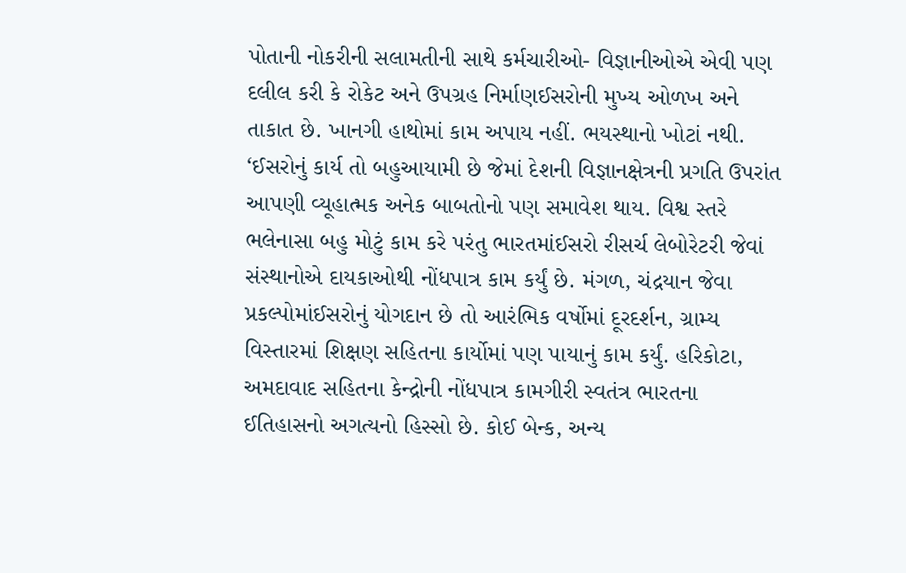પોતાની નોકરીની સલામતીની સાથે કર્મચારીઓ- વિજ્ઞાનીઓએ એવી પણ દલીલ કરી કે રોકેટ અને ઉપગ્રહ નિર્માણઈસરોની મુખ્ય ઓળખ અને તાકાત છે. ખાનગી હાથોમાં કામ અપાય નહીં. ભયસ્થાનો ખોટાં નથી. ‘ઈસરોનું કાર્ય તો બહુઆયામી છે જેમાં દેશની વિજ્ઞાનક્ષેત્રની પ્રગતિ ઉપરાંત આપણી વ્યૂહાત્મક અનેક બાબતોનો પણ સમાવેશ થાય. વિશ્વ સ્તરે ભલેનાસા બહુ મોટું કામ કરે પરંતુ ભારતમાંઈસરો રીસર્ચ લેબોરેટરી જેવાં સંસ્થાનોએ દાયકાઓથી નોંધપાત્ર કામ કર્યું છે. મંગળ, ચંદ્રયાન જેવા પ્રકલ્પોમાંઈસરોનું યોગદાન છે તો આરંભિક વર્ષોમાં દૂરદર્શન, ગ્રામ્ય વિસ્તારમાં શિક્ષણ સહિતના કાર્યોમાં પણ પાયાનું કામ કર્યું. હરિકોટા, અમદાવાદ સહિતના કેન્દ્રોની નોંધપાત્ર કામગીરી સ્વતંત્ર ભારતના ઈતિહાસનો અગત્યનો હિસ્સો છે. કોઈ બેન્ક, અન્ય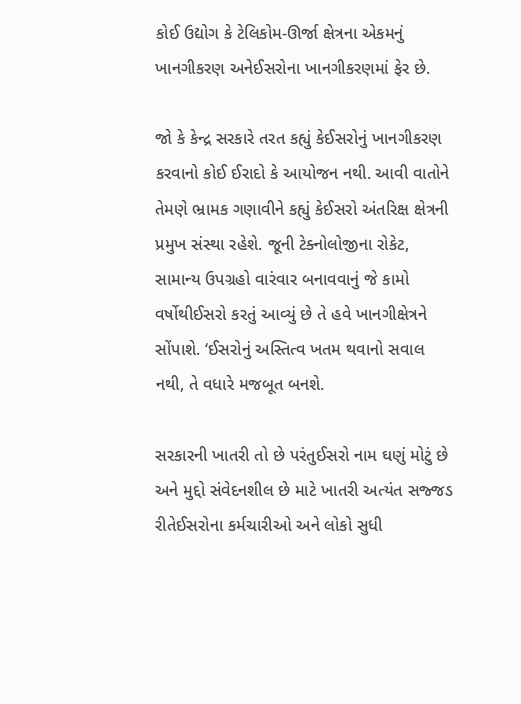કોઈ ઉદ્યોગ કે ટેલિકોમ-ઊર્જા ક્ષેત્રના એકમનું ખાનગીકરણ અનેઈસરોના ખાનગીકરણમાં ફેર છે.

જો કે કેન્દ્ર સરકારે તરત કહ્યું કેઈસરોનું ખાનગીકરણ કરવાનો કોઈ ઈરાદો કે આયોજન નથી. આવી વાતોને તેમણે ભ્રામક ગણાવીને કહ્યું કેઈસરો અંતરિક્ષ ક્ષેત્રની પ્રમુખ સંસ્થા રહેશે. જૂની ટેક્નોલોજીના રોકેટ, સામાન્ય ઉપગ્રહો વારંવાર બનાવવાનું જે કામો વર્ષોથીઈસરો કરતું આવ્યું છે તે હવે ખાનગીક્ષેત્રને સોંપાશે. ‘ઈસરોનું અસ્તિત્વ ખતમ થવાનો સવાલ નથી, તે વધારે મજબૂત બનશે.

સરકારની ખાતરી તો છે પરંતુઈસરો નામ ઘણું મોટું છે અને મુદ્દો સંવેદનશીલ છે માટે ખાતરી અત્યંત સજ્જડ રીતેઈસરોના કર્મચારીઓ અને લોકો સુધી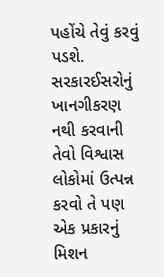પહોંચે તેવું કરવું પડશે. સરકારઈસરોનું ખાનગીકરણ નથી કરવાની તેવો વિશ્વાસ લોકોમાં ઉત્પન્ન કરવો તે પણ એક પ્રકારનું મિશન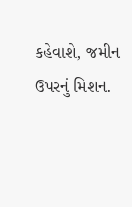કહેવાશે, જમીન ઉપરનું મિશન.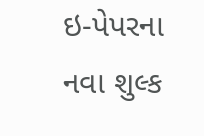ઇ-પેપરના નવા શુલ્ક